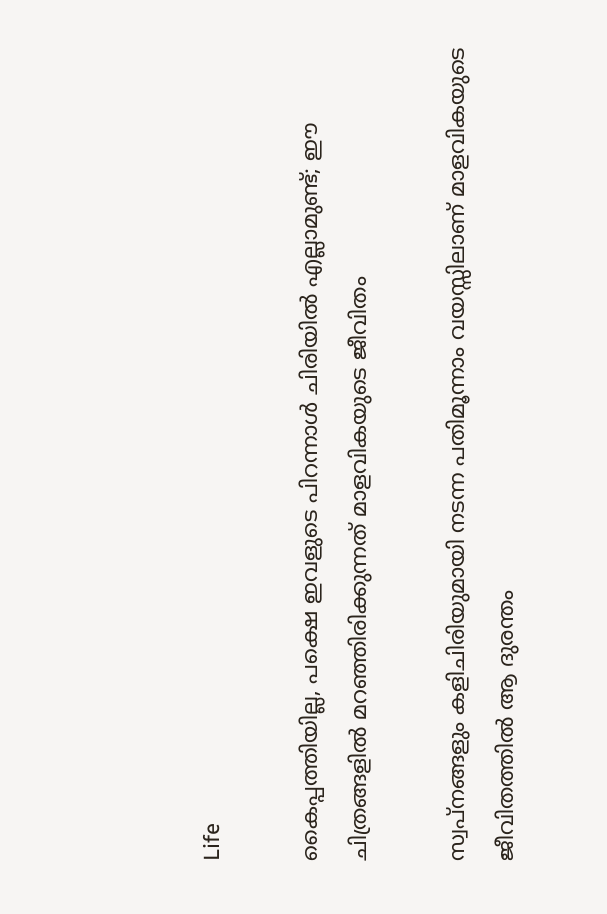Life

കൈപ്പത്തിയില്ല, പക്ഷെ ഇവളുടെ പിറന്നാള്‍ ചിരിയില്‍ എല്ലാമുണ്ട്; ഈ ചിത്രങ്ങളില്‍ മറഞ്ഞിരിക്കുന്നത് മാളവികയുടെ ജീവിതം

സ്വപ്നങ്ങളും കളിചിരിയുമായി നടന്ന പതിമൂന്നാം വയസ്സിലാണ് മാളവികയുടെ ജീവിതത്തില്‍ ആ ദുരന്തം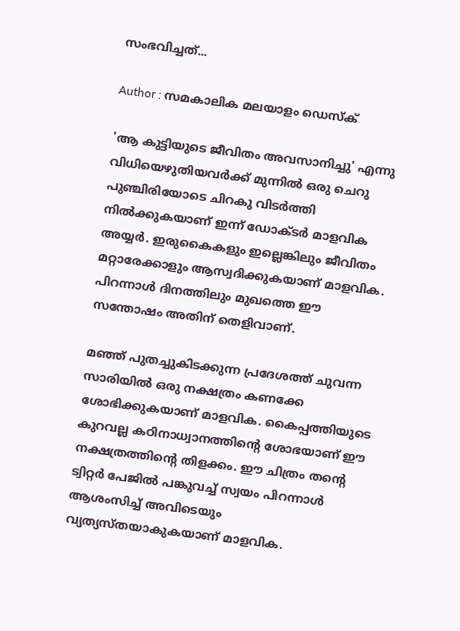സംഭവിച്ചത്...

Author : സമകാലിക മലയാളം ഡെസ്ക്

'ആ കുട്ടിയുടെ ജീവിതം അവസാനിച്ചു' എന്നു വിധിയെഴുതിയവര്‍ക്ക് മുന്നില്‍ ഒരു ചെറു പുഞ്ചിരിയോടെ ചിറകു വിടര്‍ത്തി നില്‍ക്കുകയാണ് ഇന്ന് ഡോക്ടര്‍ മാളവിക അയ്യര്‍. ഇരുകൈകളും ഇല്ലെങ്കിലും ജീവിതം മറ്റാരേക്കാളും ആസ്വദിക്കുകയാണ് മാളവിക. പിറന്നാള്‍ ദിനത്തിലും മുഖത്തെ ഈ സന്തോഷം അതിന് തെളിവാണ്.

മഞ്ഞ് പുതച്ചുകിടക്കുന്ന പ്രദേശത്ത് ചുവന്ന സാരിയില്‍ ഒരു നക്ഷത്രം കണക്കേ ശോഭിക്കുകയാണ് മാളവിക. കൈപ്പത്തിയുടെ കുറവല്ല കഠിനാധ്വാനത്തിന്റെ ശോഭയാണ് ഈ നക്ഷത്രത്തിന്റെ തിളക്കം. ഈ ചിത്രം തന്റെ ട്വിറ്റര്‍ പേജില്‍ പങ്കുവച്ച് സ്വയം പിറന്നാള്‍ ആശംസിച്ച് അവിടെയും വ്യത്യസ്തയാകുകയാണ് മാളവിക.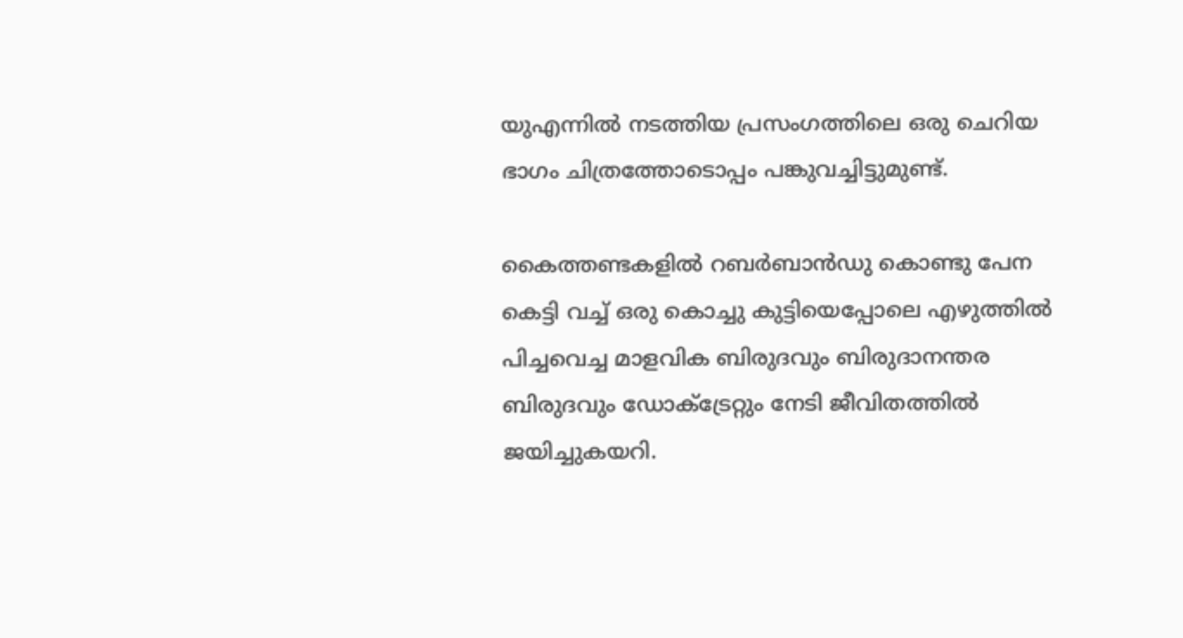യുഎന്നില്‍ നടത്തിയ പ്രസംഗത്തിലെ ഒരു ചെറിയ ഭാഗം ചിത്രത്തോടൊപ്പം പങ്കുവച്ചിട്ടുമുണ്ട്.

കൈത്തണ്ടകളില്‍ റബര്‍ബാന്‍ഡു കൊണ്ടു പേന കെട്ടി വച്ച് ഒരു കൊച്ചു കുട്ടിയെപ്പോലെ എഴുത്തില്‍ പിച്ചവെച്ച മാളവിക ബിരുദവും ബിരുദാനന്തര ബിരുദവും ഡോക്ട്രേറ്റും നേടി ജീവിതത്തില്‍ ജയിച്ചുകയറി.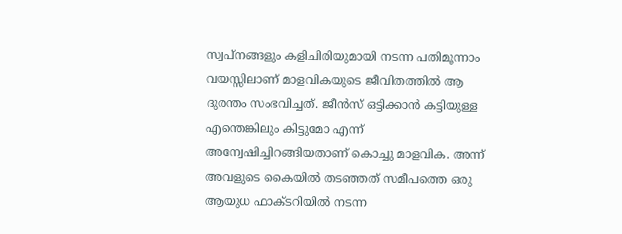സ്വപ്നങ്ങളും കളിചിരിയുമായി നടന്ന പതിമൂന്നാം വയസ്സിലാണ് മാളവികയുടെ ജീവിതത്തില്‍ ആ ദുരന്തം സംഭവിച്ചത്. ജീന്‍സ് ഒട്ടിക്കാന്‍ കട്ടിയുള്ള എന്തെങ്കിലും കിട്ടുമോ എന്ന് അന്വേഷിച്ചിറങ്ങിയതാണ് കൊച്ചു മാളവിക. അന്ന് അവളുടെ കൈയില്‍ തടഞ്ഞത് സമീപത്തെ ഒരു ആയുധ ഫാക്ടറിയില്‍ നടന്ന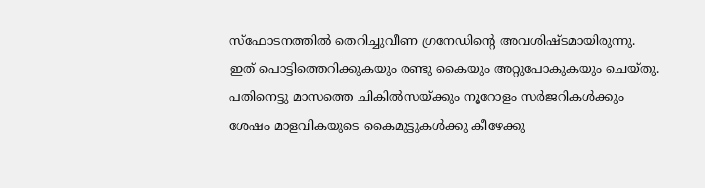സ്‌ഫോടനത്തില്‍ തെറിച്ചുവീണ ഗ്രനേഡിന്റെ അവശിഷ്ടമായിരുന്നു. ഇത് പൊട്ടിത്തെറിക്കുകയും രണ്ടു കൈയും അറ്റുപോകുകയും ചെയ്തു. പതിനെട്ടു മാസത്തെ ചികില്‍സയ്ക്കും നൂറോളം സര്‍ജറികള്‍ക്കും ശേഷം മാളവികയുടെ കൈമുട്ടുകള്‍ക്കു കീഴേക്കു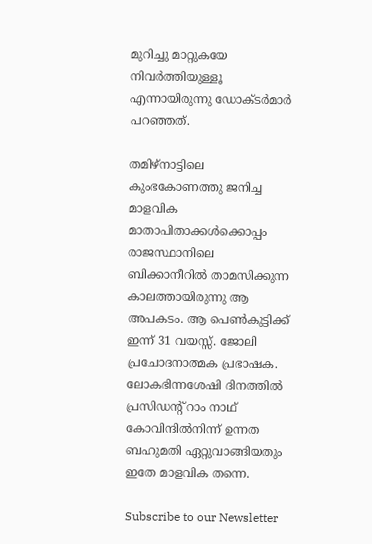മുറിച്ചു മാറ്റുകയേ നിവര്‍ത്തിയുള്ളൂ എന്നായിരുന്നു ഡോക്ടര്‍മാര്‍ പറഞ്ഞത്.

തമിഴ്‌നാട്ടിലെ കുംഭകോണത്തു ജനിച്ച മാളവിക മാതാപിതാക്കള്‍ക്കൊപ്പം രാജസ്ഥാനിലെ ബിക്കാനീറില്‍ താമസിക്കുന്ന കാലത്തായിരുന്നു ആ അപകടം. ആ പെണ്‍കുട്ടിക്ക് ഇന്ന് 31 വയസ്സ്. ജോലി പ്രചോദനാത്മക പ്രഭാഷക. ലോകഭിന്നശേഷി ദിനത്തില്‍ പ്രസിഡന്റ് റാം നാഥ് കോവിന്ദില്‍നിന്ന് ഉന്നത ബഹുമതി ഏറ്റുവാങ്ങിയതും ഇതേ മാളവിക തന്നെ.

Subscribe to our Newsletter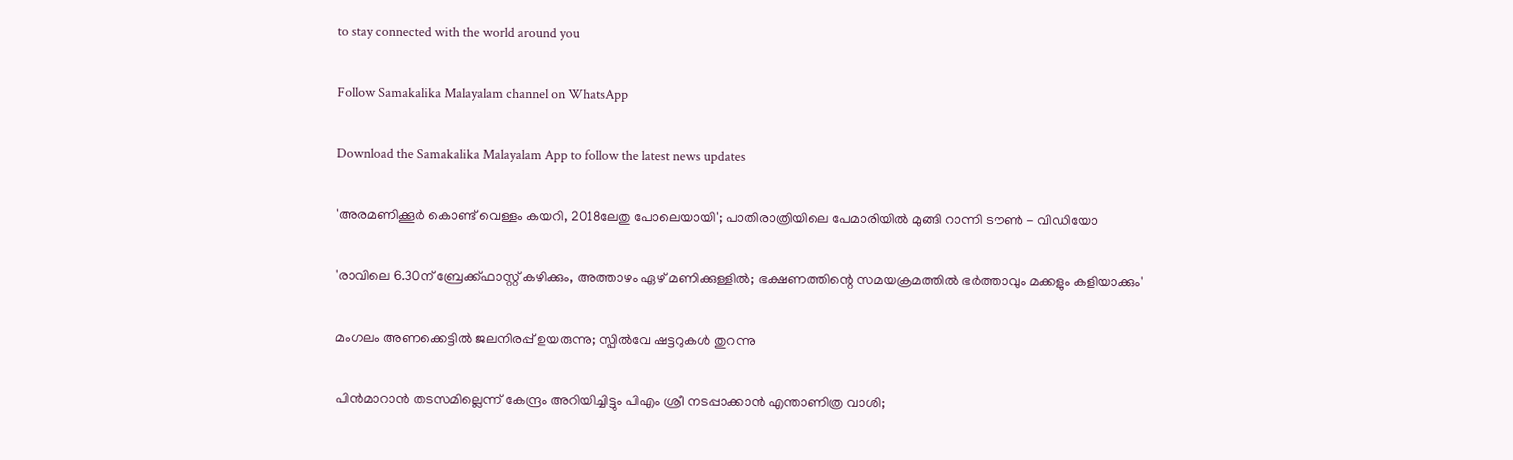to stay connected with the world around you

Follow Samakalika Malayalam channel on WhatsApp

Download the Samakalika Malayalam App to follow the latest news updates

'അരമണിക്കൂര്‍ കൊണ്ട് വെള്ളം കയറി, 2018ലേതു പോലെയായി'; പാതിരാത്രിയിലെ പേമാരിയില്‍ മുങ്ങി റാന്നി ടൗണ്‍ - വിഡിയോ

'രാവിലെ 6.30ന് ബ്രേക്ക്ഫാസ്റ്റ് കഴിക്കും, അത്താഴം ഏഴ് മണിക്കുള്ളിൽ; ഭക്ഷണത്തിന്റെ സമയക്രമത്തിൽ ഭർത്താവും മക്കളും കളിയാക്കും'

മംഗലം അണക്കെട്ടില്‍ ജലനിരപ്പ് ഉയരുന്നു; സ്പില്‍വേ ഷട്ടറുകള്‍ തുറന്നു

പിന്‍മാറാന്‍ തടസമില്ലെന്ന് കേന്ദ്രം അറിയിച്ചിട്ടും പിഎം ശ്രീ നടപ്പാക്കാന്‍ എന്താണിത്ര വാശി;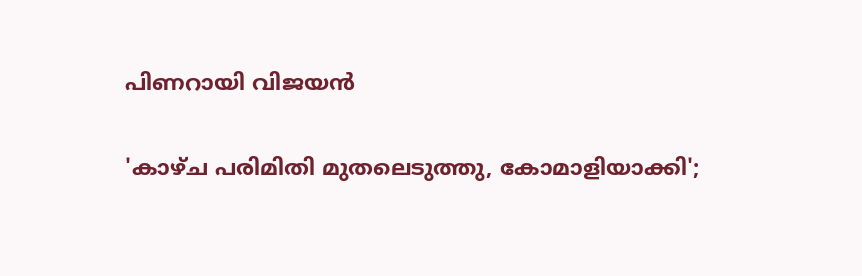പിണറായി വിജയന്‍

'കാഴ്ച പരിമിതി മുതലെടുത്തു, കോമാളിയാക്കി';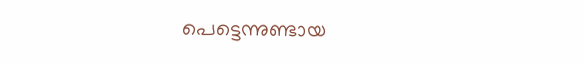പെട്ടെന്നുണ്ടായ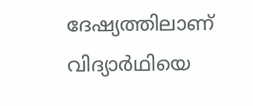ദേഷ്യത്തിലാണ് വിദ്യാര്‍ഥിയെ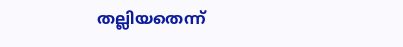തല്ലിയതെന്ന്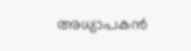അധ്യാപകന്‍